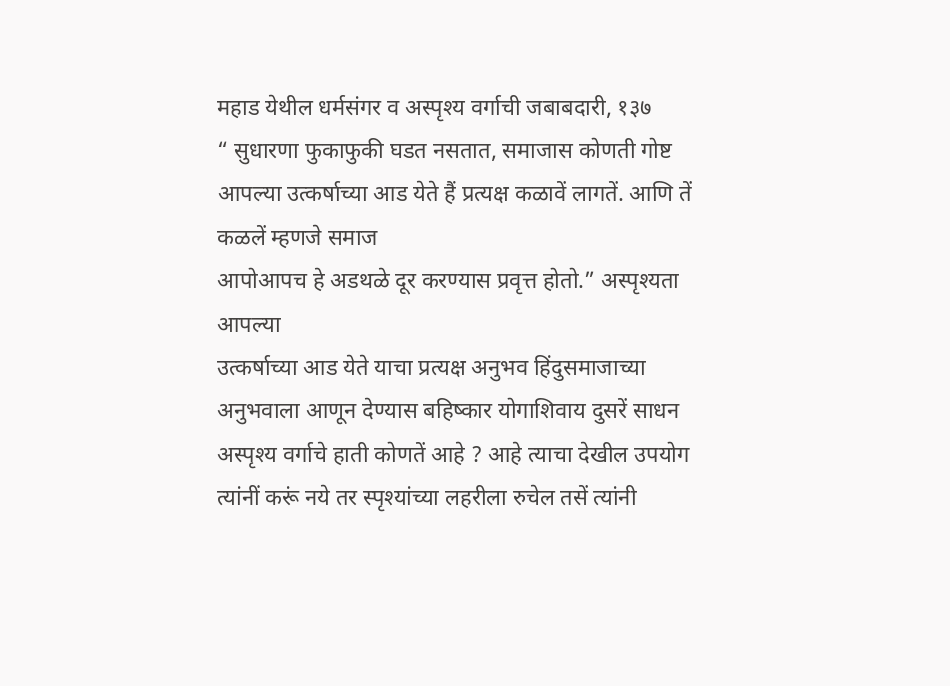महाड येथील धर्मसंगर व अस्पृश्य वर्गाची जबाबदारी, १३७
“ सुधारणा फुकाफुकी घडत नसतात, समाजास कोणती गोष्ट आपल्या उत्कर्षाच्या आड येते हैं प्रत्यक्ष कळावें लागतें. आणि तें कळलें म्हणजे समाज
आपोआपच हे अडथळे दूर करण्यास प्रवृत्त होतो.” अस्पृश्यता आपल्या
उत्कर्षाच्या आड येते याचा प्रत्यक्ष अनुभव हिंदुसमाजाच्या अनुभवाला आणून देण्यास बहिष्कार योगाशिवाय दुसरें साधन अस्पृश्य वर्गाचे हाती कोणतें आहे ? आहे त्याचा देखील उपयोग त्यांनीं करूं नये तर स्पृश्यांच्या लहरीला रुचेल तसें त्यांनी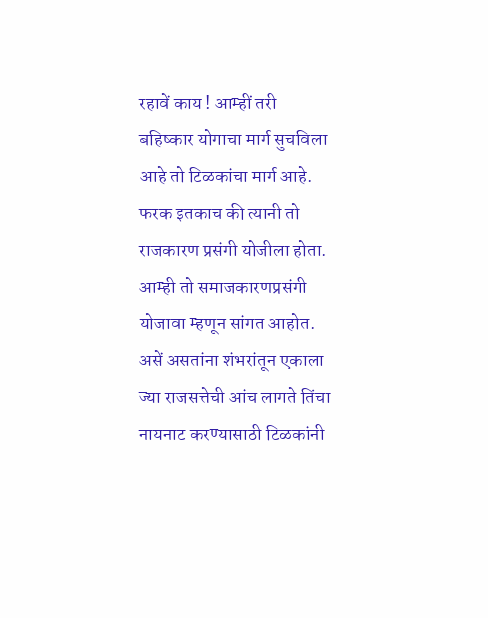रहावें काय ! आम्हीं तरी बहिष्कार योगाचा मार्ग सुचविला आहे तो टिळकांचा मार्ग आहे. फरक इतकाच की त्यानी तो राजकारण प्रसंगी योजीला होता. आम्ही तो समाजकारणप्रसंगी योजावा म्हणून सांगत आहोत. असें असतांना शंभरांतून एकाला ज्या राजसत्तेची आंच लागते तिंचा नायनाट करण्यासाठी टिळकांनी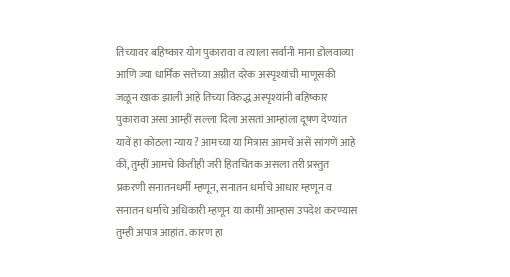तिच्यावर बहिष्कार योग पुकारावा व त्याला सर्वानी माना डोलवाव्या आणि ज्या धार्मिक सत्तेच्या अग्नीत दरेक अस्पृश्यांची माणूसकी जळून खाक झाली आहे तिच्या विरुद्ध अस्पृश्यांनी बहिष्कार पुकारावा असा आम्हीं सल्ला दिला असतां आम्हांला दूषण देण्यांत यावें हा कोठला न्याय ? आमच्या या मित्रास आमचें असें सांगणें आहे कीं, तुम्हीं आमचे कितीही जरी हितचिंतक असला तरी प्रस्तुत प्रकरणी सनातनधर्मी म्हणून, सनातन धर्माचे आधार म्हणून व सनातन धर्माचे अधिकारी म्हणून या कामीं आम्हास उपदेश करण्यास तुम्ही अपात्र आहांत. कारण हा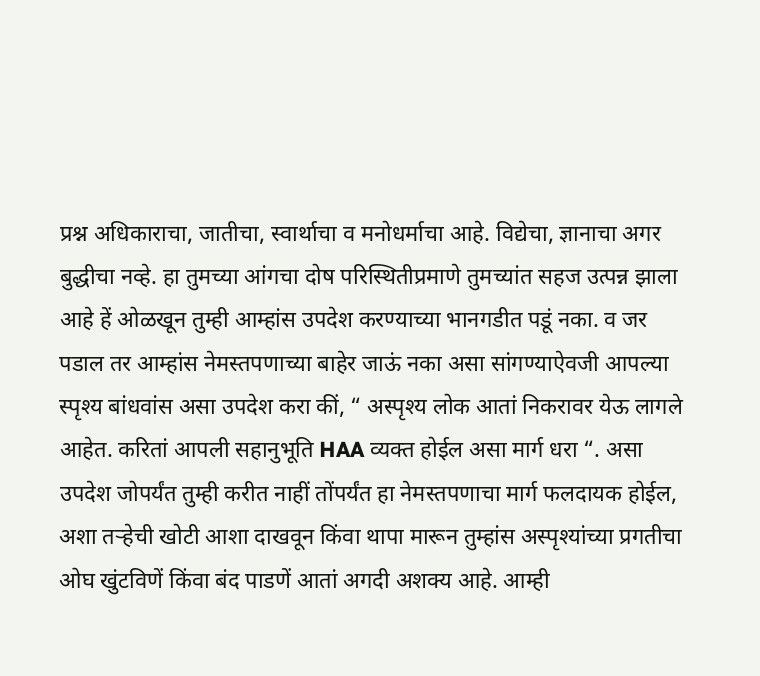प्रश्न अधिकाराचा, जातीचा, स्वार्थाचा व मनोधर्माचा आहे. विद्येचा, ज्ञानाचा अगर बुद्धीचा नव्हे. हा तुमच्या आंगचा दोष परिस्थितीप्रमाणे तुमच्यांत सहज उत्पन्न झाला आहे हें ओळखून तुम्ही आम्हांस उपदेश करण्याच्या भानगडीत पडूं नका. व जर पडाल तर आम्हांस नेमस्तपणाच्या बाहेर जाऊं नका असा सांगण्याऐवजी आपल्या स्पृश्य बांधवांस असा उपदेश करा कीं, “ अस्पृश्य लोक आतां निकरावर येऊ लागले आहेत. करितां आपली सहानुभूति HAA व्यक्त होईल असा मार्ग धरा “. असा उपदेश जोपर्यंत तुम्ही करीत नाहीं तोंपर्यंत हा नेमस्तपणाचा मार्ग फलदायक होईल, अशा तऱ्हेची खोटी आशा दाखवून किंवा थापा मारून तुम्हांस अस्पृश्यांच्या प्रगतीचा
ओघ खुंटविणें किंवा बंद पाडणें आतां अगदी अशक्य आहे. आम्ही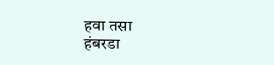हवा तसा
हंबरडा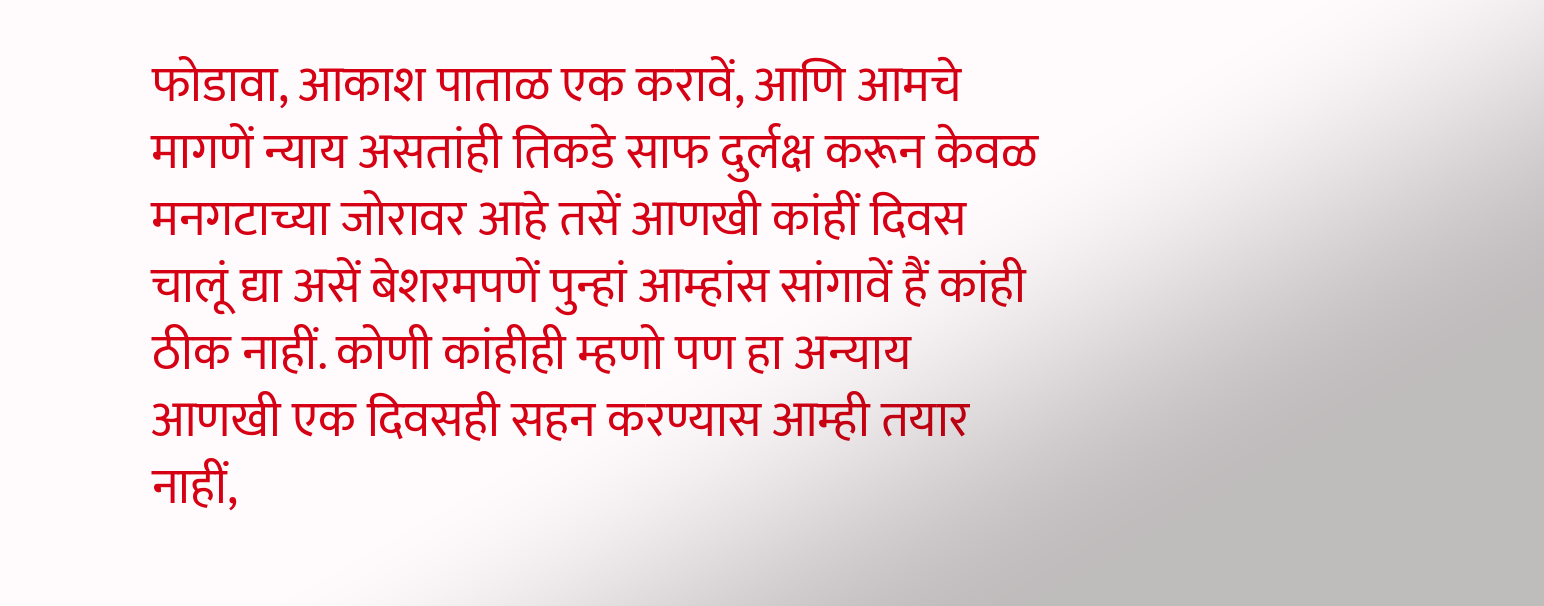फोडावा, आकाश पाताळ एक करावें, आणि आमचे मागणें न्याय असतांही तिकडे साफ दुर्लक्ष करून केवळ मनगटाच्या जोरावर आहे तसें आणखी कांहीं दिवस चालूं द्या असें बेशरमपणें पुन्हां आम्हांस सांगावें हैं कांही ठीक नाहीं. कोणी कांहीही म्हणो पण हा अन्याय आणखी एक दिवसही सहन करण्यास आम्ही तयार नाहीं,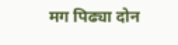मग पिढ्या दोन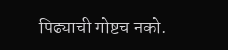पिढ्याची गोष्टच नको.